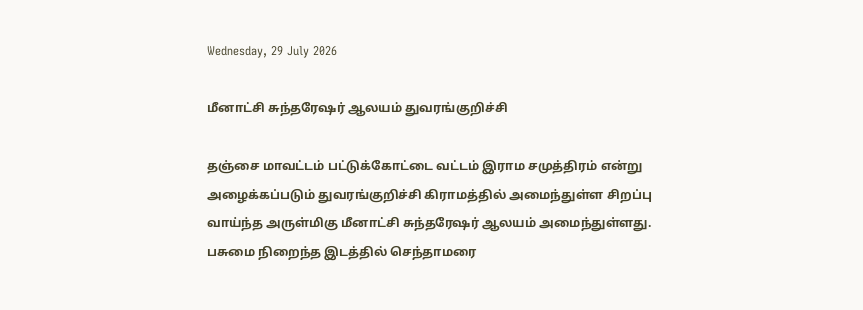Wednesday, 29 July 2026

மீனாட்சி சுந்தரேஷர் ஆலயம் துவரங்குறிச்சி

தஞ்சை மாவட்டம் பட்டுக்கோட்டை வட்டம் இராம சமுத்திரம் என்று அழைக்கப்படும் துவரங்குறிச்சி கிராமத்தில் அமைந்துள்ள சிறப்பு வாய்ந்த அருள்மிகு மீனாட்சி சுந்தரேஷர் ஆலயம் அமைந்துள்ளது. பசுமை நிறைந்த இடத்தில் செந்தாமரை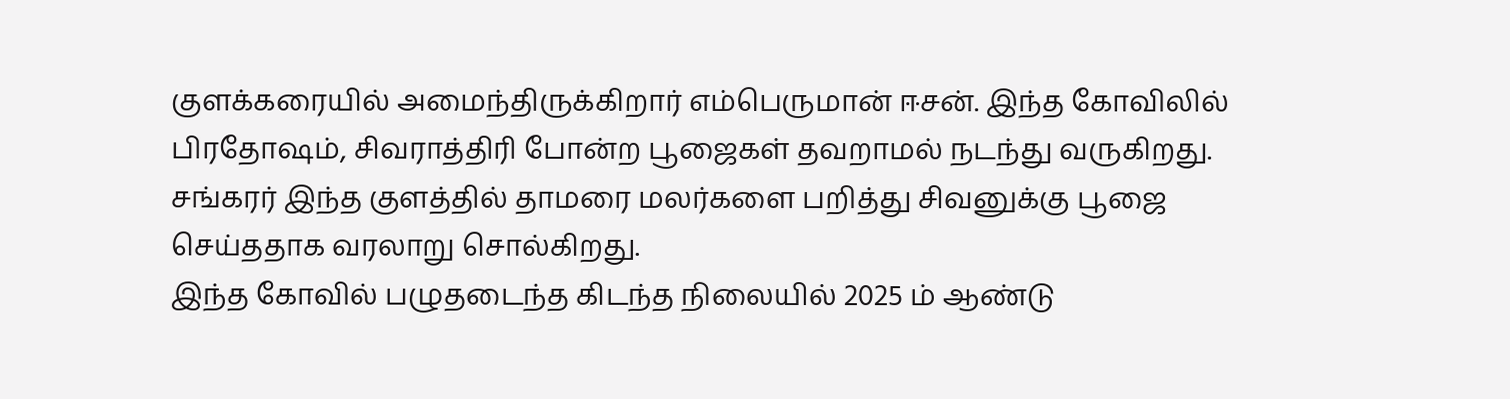குளக்கரையில் அமைந்திருக்கிறார் எம்பெருமான் ஈசன். இந்த கோவிலில் பிரதோஷம், சிவராத்திரி போன்ற பூஜைகள் தவறாமல் நடந்து வருகிறது. சங்கரர் இந்த குளத்தில் தாமரை மலர்களை பறித்து சிவனுக்கு பூஜை செய்ததாக வரலாறு சொல்கிறது.
இந்த கோவில் பழுதடைந்த கிடந்த நிலையில் 2025 ம் ஆண்டு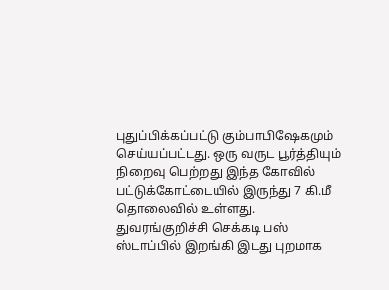புதுப்பிக்கப்பட்டு கும்பாபிஷேகமும் செய்யப்பட்டது. ஒரு வருட பூர்த்தியும் நிறைவு பெற்றது இந்த கோவில் பட்டுக்கோட்டையில் இருந்து 7 கி.மீ தொலைவில் உள்ளது. துவரங்குறிச்சி செக்கடி பஸ் ஸ்டாப்பில் இறங்கி இடது புறமாக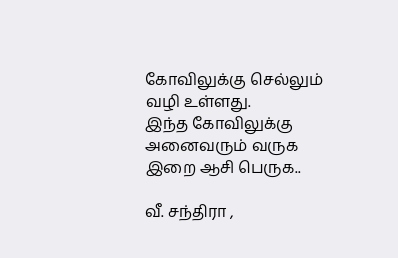கோவிலுக்கு செல்லும் வழி உள்ளது.
இந்த கோவிலுக்கு அனைவரும் வருக இறை ஆசி பெருக..

வீ. சந்திரா ,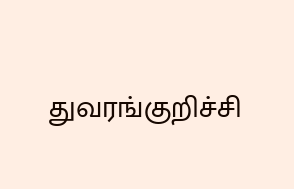துவரங்குறிச்சி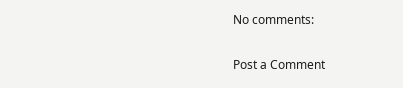No comments:

Post a Comment